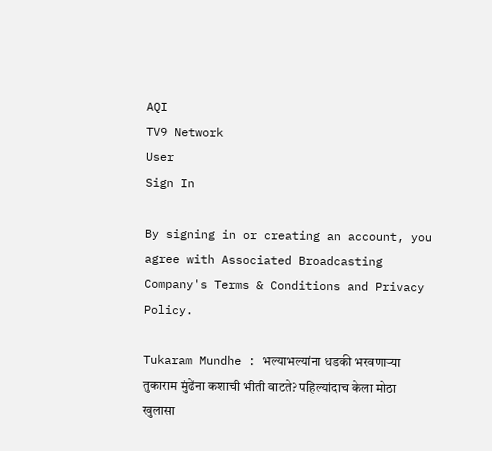AQI
TV9 Network
User
Sign In

By signing in or creating an account, you agree with Associated Broadcasting Company's Terms & Conditions and Privacy Policy.

Tukaram Mundhe : भल्याभल्यांना धडकी भरवणाऱ्या तुकाराम मुंढेंना कशाची भीती वाटते? पहिल्यांदाच केला मोठा खुलासा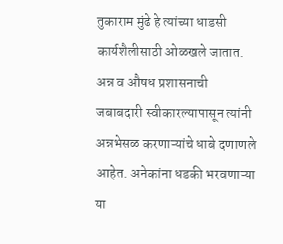तुकाराम मुंढे हे त्यांच्या धाडसी कार्यशैलीसाठी ओळखले जातात. अन्न व औषध प्रशासनाची जबाबदारी स्वीकारल्यापासून त्यांनी अन्नभेसळ करणाऱ्यांचे धाबे दणाणले आहेत. अनेकांना धडकी भरवणाऱ्या या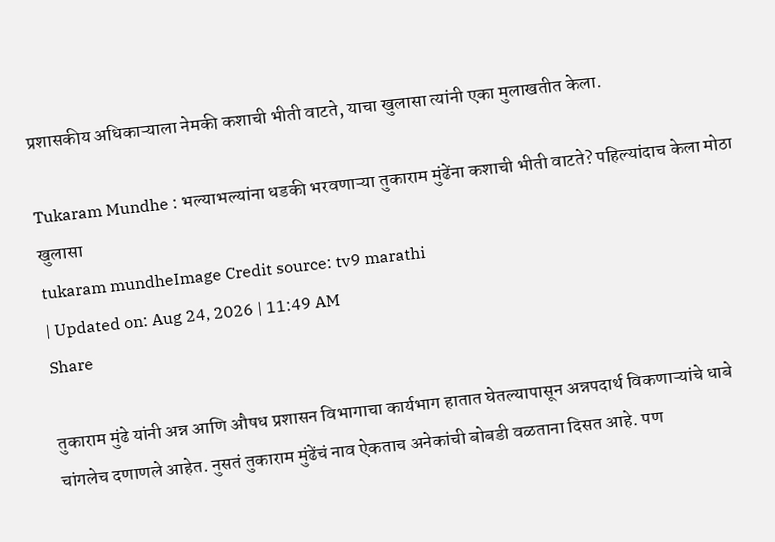प्रशासकीय अधिकाऱ्याला नेमकी कशाची भीती वाटते, याचा खुलासा त्यांनी एका मुलाखतीत केला.

Tukaram Mundhe : भल्याभल्यांना धडकी भरवणाऱ्या तुकाराम मुंढेंना कशाची भीती वाटते? पहिल्यांदाच केला मोठा खुलासा
tukaram mundheImage Credit source: tv9 marathi
| Updated on: Aug 24, 2026 | 11:49 AM
Share

तुकाराम मुंढे यांनी अन्न आणि औषध प्रशासन विभागाचा कार्यभाग हातात घेतल्यापासून अन्नपदार्थ विकणाऱ्यांचे धाबे चांगलेच दणाणले आहेत. नुसतं तुकाराम मुंढेंचं नाव ऐकताच अनेकांची बोबडी वळताना दिसत आहे. पण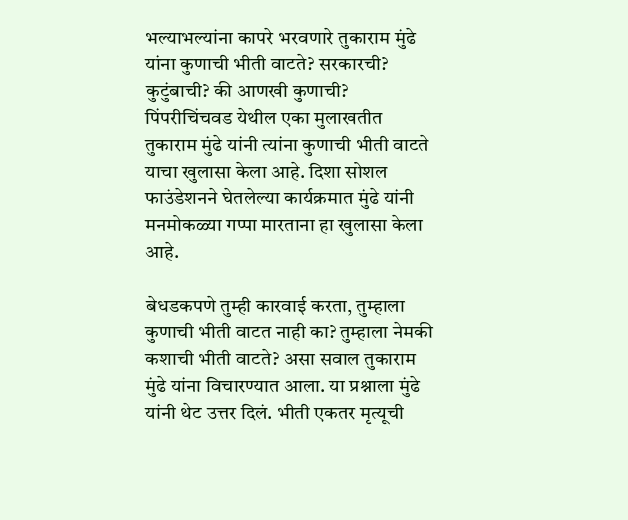भल्याभल्यांना कापरे भरवणारे तुकाराम मुंढे यांना कुणाची भीती वाटते? सरकारची? कुटुंबाची? की आणखी कुणाची? पिंपरीचिंचवड येथील एका मुलाखतीत तुकाराम मुंढे यांनी त्यांना कुणाची भीती वाटते याचा खुलासा केला आहे. दिशा सोशल फाउंडेशनने घेतलेल्या कार्यक्रमात मुंढे यांनी मनमोकळ्या गप्पा मारताना हा खुलासा केला आहे.

बेधडकपणे तुम्ही कारवाई करता, तुम्हाला कुणाची भीती वाटत नाही का? तुम्हाला नेमकी कशाची भीती वाटते? असा सवाल तुकाराम मुंढे यांना विचारण्यात आला. या प्रश्नाला मुंढे यांनी थेट उत्तर दिलं. भीती एकतर मृत्यूची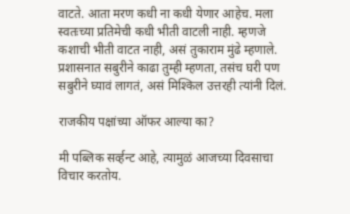वाटते. आता मरण कधी ना कधी येणार आहेच. मला स्वतःच्या प्रतिमेची कधी भीती वाटली नाही. म्हणजे कशाची भीती वाटत नाही, असं तुकाराम मुंढे म्हणाले. प्रशासनात सबुरीने काढा तुम्ही म्हणता, तसंच घरी पण सबुरीने घ्यावं लागतं, असं मिश्किल उत्तरही त्यांनी दिलं.

राजकीय पक्षांच्या ऑफर आल्या का?

मी पब्लिक सर्व्हन्ट आहे, त्यामुळं आजच्या दिवसाचा विचार करतोय.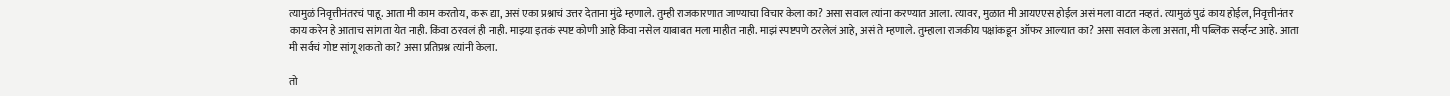त्यामुळं निवृत्तीनंतरचं पाहू. आता मी काम करतोय, करू द्या, असं एका प्रश्नाचं उत्तर देताना मुंढे म्हणाले. तुम्ही राजकारणात जाण्याचा विचार केला का? असा सवाल त्यांना करण्यात आला. त्यावर, मुळात मी आयएएस होईल असं मला वाटत नव्हतं. त्यामुळं पुढं काय होईल, निवृत्तीनंतर काय करेन हे आताच सांगता येत नाही. किंवा ठरवलं ही नाही. माझ्या इतकं स्पष्ट कोणी आहे किंवा नसेल याबाबत मला माहीत नाही. माझं स्पष्टपणे ठरलेलं आहे, असं ते म्हणाले. तुम्हाला राजकीय पक्षांकडून ऑफर आल्यात का? असा सवाल केला असता, मी पब्लिक सर्व्हन्ट आहे. आता मी सर्वचं गोष्ट सांगू शकतो का? असा प्रतिप्रश्न त्यांनी केला.

तो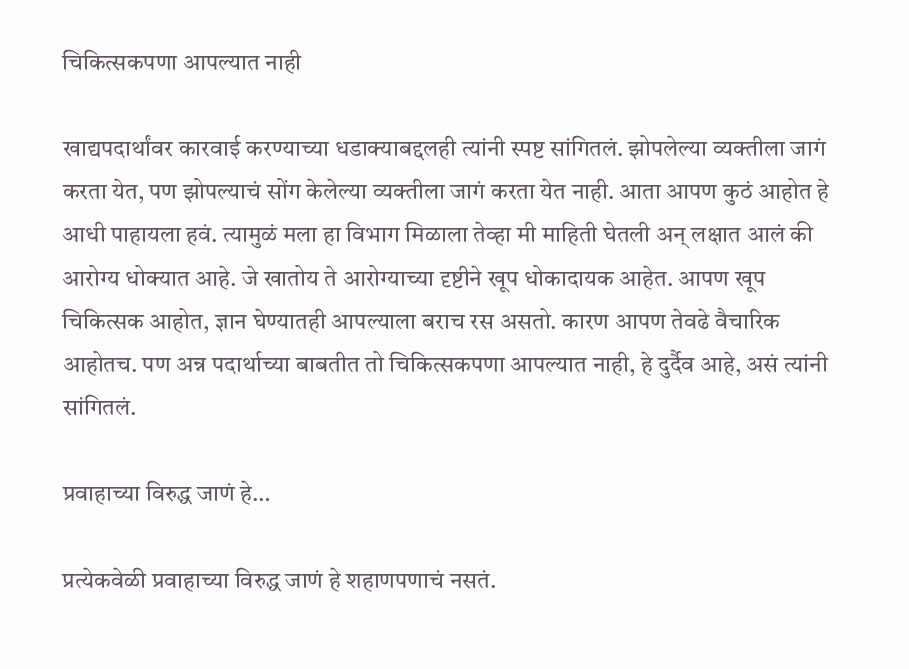चिकित्सकपणा आपल्यात नाही

खाद्यपदार्थांवर कारवाई करण्याच्या धडाक्याबद्दलही त्यांनी स्पष्ट सांगितलं. झोपलेल्या व्यक्तीला जागं करता येत, पण झोपल्याचं सोंग केलेल्या व्यक्तीला जागं करता येत नाही. आता आपण कुठं आहोत हे आधी पाहायला हवं. त्यामुळं मला हा विभाग मिळाला तेव्हा मी माहिती घेतली अन् लक्षात आलं की आरोग्य धोक्यात आहे. जे खातोय ते आरोग्याच्या दृष्टीने खूप धोकादायक आहेत. आपण खूप चिकित्सक आहोत, ज्ञान घेण्यातही आपल्याला बराच रस असतो. कारण आपण तेवढे वैचारिक आहोतच. पण अन्न पदार्थाच्या बाबतीत तो चिकित्सकपणा आपल्यात नाही, हे दुर्दैव आहे, असं त्यांनी सांगितलं.

प्रवाहाच्या विरुद्ध जाणं हे…

प्रत्येकवेळी प्रवाहाच्या विरुद्ध जाणं हे शहाणपणाचं नसतं.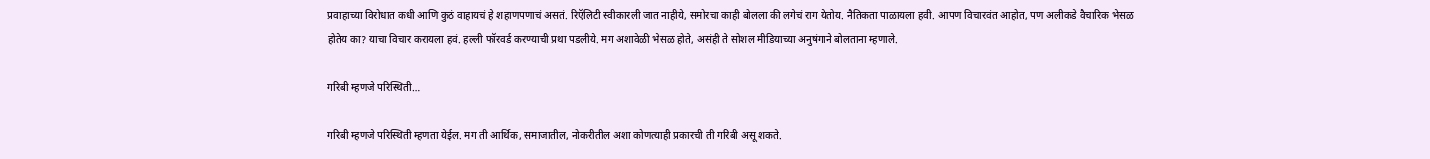प्रवाहाच्या विरोधात कधी आणि कुठं वाहायचं हे शहाणपणाचं असतं. रिऍलिटी स्वीकारली जात नाहीये, समोरचा काही बोलला की लगेचं राग येतोय. नैतिकता पाळायला हवी. आपण विचारवंत आहोत, पण अलीकडे वैचारिक भेसळ होतेय का? याचा विचार करायला हवं. हल्ली फॉरवर्ड करण्याची प्रथा पडलीये. मग अशावेळी भेसळ होते, असंही ते सोशल मीडियाच्या अनुषंगाने बोलताना म्हणाले.

गरिबी म्हणजे परिस्थिती…

गरिबी म्हणजे परिस्थिती म्हणता येईल. मग ती आर्थिक, समाजातील, नोकरीतील अशा कोणत्याही प्रकारची ती गरिबी असू शकते.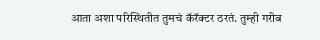आता अशा परिस्थितीत तुमचं कॅरॅक्टर ठरतं. तुम्ही गरीब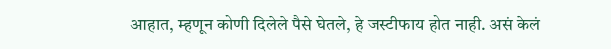आहात, म्हणून कोणी दिलेले पैसे घेतले, हे जस्टीफाय होत नाही. असं केलं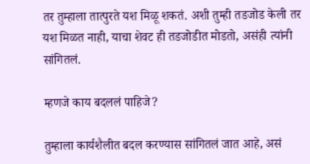तर तुम्हाला तात्पुरते यश मिळू शकतं. अशी तुम्ही तडजोड केली तर यश मिळत नाही, याचा शेवट ही तडजोडीत मोडतो, असंही त्यांनी सांगितलं.

म्हणजे काय बदललं पाहिजे?

तुम्हाला कार्यशैलीत बदल करण्यास सांगितलं जात आहे, असं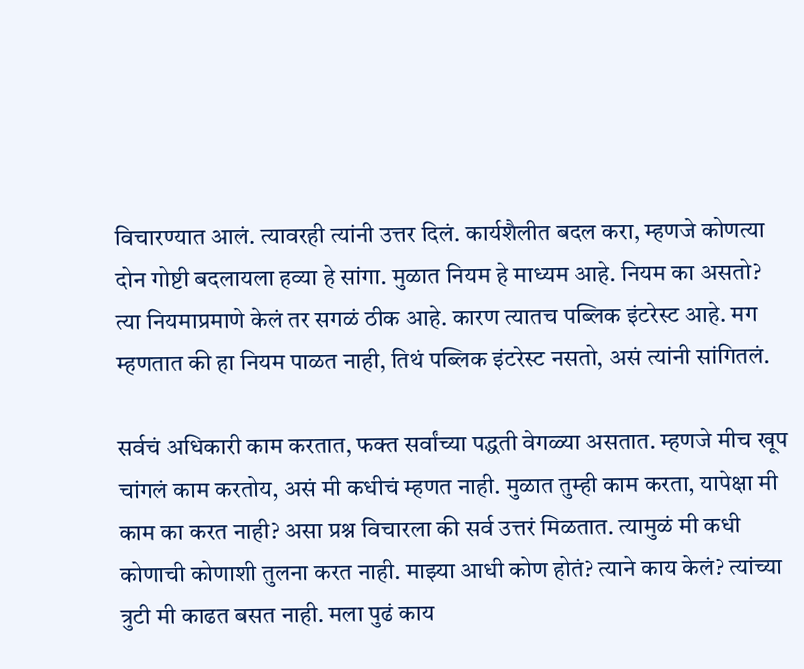विचारण्यात आलं. त्यावरही त्यांनी उत्तर दिलं. कार्यशैलीत बदल करा, म्हणजे कोणत्या दोन गोष्टी बदलायला हव्या हे सांगा. मुळात नियम हे माध्यम आहे. नियम का असतो? त्या नियमाप्रमाणे केलं तर सगळं ठीक आहे. कारण त्यातच पब्लिक इंटरेस्ट आहे. मग म्हणतात की हा नियम पाळत नाही, तिथं पब्लिक इंटरेस्ट नसतो, असं त्यांनी सांगितलं.

सर्वचं अधिकारी काम करतात, फक्त सर्वांच्या पद्धती वेगळ्या असतात. म्हणजे मीच खूप चांगलं काम करतोय, असं मी कधीचं म्हणत नाही. मुळात तुम्ही काम करता, यापेक्षा मी काम का करत नाही? असा प्रश्न विचारला की सर्व उत्तरं मिळतात. त्यामुळं मी कधी कोणाची कोणाशी तुलना करत नाही. माझ्या आधी कोण होतं? त्याने काय केलं? त्यांच्या त्रुटी मी काढत बसत नाही. मला पुढं काय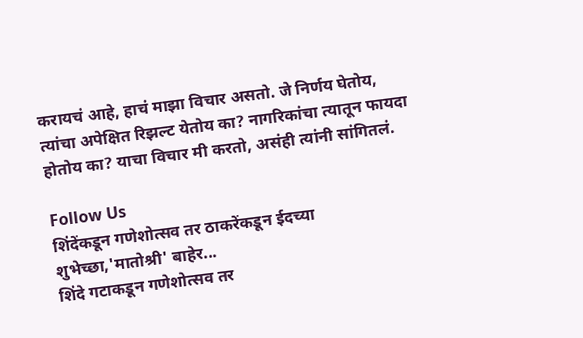करायचं आहे, हाचं माझा विचार असतो. जे निर्णय घेतोय, त्यांचा अपेक्षित रिझल्ट येतोय का? नागरिकांचा त्यातून फायदा होतोय का? याचा विचार मी करतो, असंही त्यांनी सांगितलं.

Follow Us
शिंदेंकडून गणेशोत्सव तर ठाकरेंकडून ईदच्या शुभेच्छा,'मातोश्री' बाहेर...
शिंदे गटाकडून गणेशोत्सव तर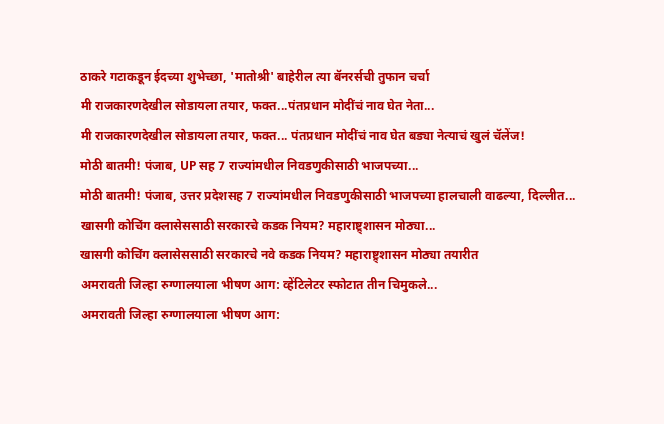ठाकरे गटाकडून ईदच्या शुभेच्छा, 'मातोश्री' बाहेरील त्या बॅनरर्सची तुफान चर्चा
मी राजकारणदेखील सोडायला तयार, फक्त...पंतप्रधान मोदींचं नाव घेत नेता...
मी राजकारणदेखील सोडायला तयार, फक्त... पंतप्रधान मोदींचं नाव घेत बड्या नेत्याचं खुलं चॅलेंज!
मोठी बातमी! पंजाब, UP सह 7 राज्यांमधील निवडणुकीसाठी भाजपच्या...
मोठी बातमी! पंजाब, उत्तर प्रदेशसह 7 राज्यांमधील निवडणुकीसाठी भाजपच्या हालचाली वाढल्या, दिल्लीत...
खासगी कोचिंग क्लासेससाठी सरकारचे कडक नियम? महाराष्ट्र्शासन मोठ्या...
खासगी कोचिंग क्लासेससाठी सरकारचे नवे कडक नियम? महाराष्ट्र्शासन मोठ्या तयारीत
अमरावती जिल्हा रुग्णालयाला भीषण आग: व्हेंटिलेटर स्फोटात तीन चिमुकले...
अमरावती जिल्हा रुग्णालयाला भीषण आग: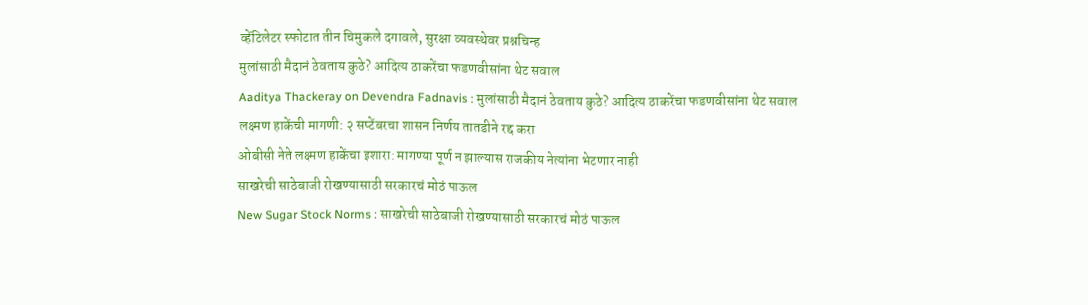व्हेंटिलेटर स्फोटात तीन चिमुकले दगावले, सुरक्षा व्यवस्थेवर प्रश्नचिन्ह
मुलांसाठी मैदानं ठेवताय कुठे? आदित्य ठाकरेंचा फडणवीसांना थेट सवाल
Aaditya Thackeray on Devendra Fadnavis : मुलांसाठी मैदानं ठेवताय कुठे? आदित्य ठाकरेंचा फडणवीसांना थेट सवाल
लक्ष्मण हाकेंची मागणी: २ सप्टेंबरचा शासन निर्णय तातडीने रद्द करा
ओबीसी नेते लक्ष्मण हाकेंचा इशारा: मागण्या पूर्ण न झाल्यास राजकीय नेत्यांना भेटणार नाही
साखरेची साठेबाजी रोखण्यासाठी सरकारचं मोठं पाऊल
New Sugar Stock Norms : साखरेची साठेबाजी रोखण्यासाठी सरकारचं मोठं पाऊल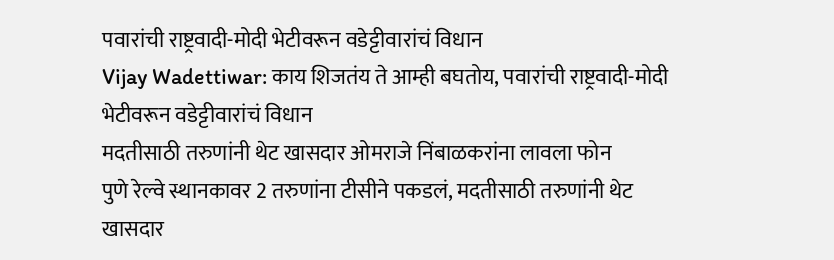पवारांची राष्ट्रवादी-मोदी भेटीवरून वडेट्टीवारांचं विधान
Vijay Wadettiwar: काय शिजतंय ते आम्ही बघतोय, पवारांची राष्ट्रवादी-मोदी भेटीवरून वडेट्टीवारांचं विधान
मदतीसाठी तरुणांनी थेट खासदार ओमराजे निंबाळकरांना लावला फोन
पुणे रेल्वे स्थानकावर 2 तरुणांना टीसीने पकडलं, मदतीसाठी तरुणांनी थेट खासदार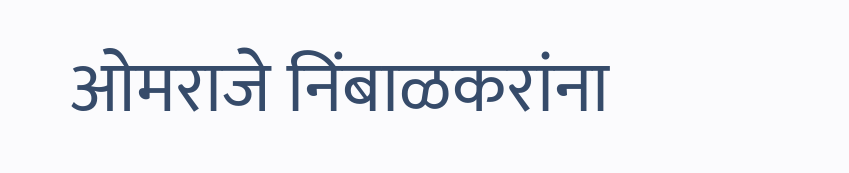ओमराजे निंबाळकरांना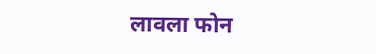लावला फोन